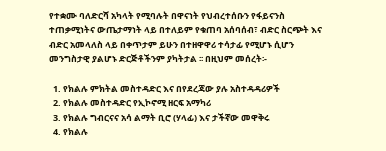የተቋሙ ባለድርሻ አካላት የሚባሉት በዋናነት የህብረተሰቡን የፋይናንስ ተጠቃሚነትና ውጤታማነት ላይ በተለይም የቁጠባ አሰባሰብ፣ ብድር ስርጭት እና ብድር አመላለስ ላይ በቀጥታም ይሁን በተዘዋዋሪ ተሳታፊ የሚሆኑ ሲሆን መንግስታዊ ያልሆኑ ድርጅቶችንም ያካትታል ፡፡ በዚህም መሰረት፡-

  1. የክልሉ ምክትል መስተዳድር እና በየደረጃው ያሉ አስተዳዳሪዎች
  2. የክልሉ መስተዳድር የኢኮኖሚ ዘርፍ አማካሪ
  3. የክልሉ ግብርናና አሳ ልማት ቢሮ (ሃላፊ) እና ታችኛው መዋቅሩ
  4. የክልሉ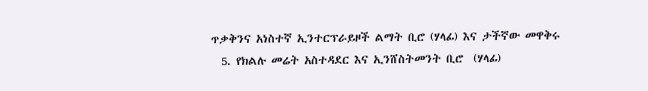ጥቃቅንና አነስተኛ ኢንተርፕራይዞች ልማት ቢሮ (ሃላፊ) እና ታችኛው መዋቅሩ
  5. የክልሉ መሬት አስተዳደር እና ኢንሸስትመንት ቢሮ  (ሃላፊ)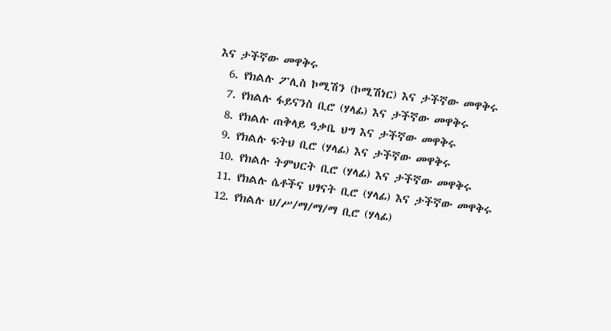እና ታችኛው መዋቅሩ
  6. የክልሉ ፖሊስ ኮሚሽን (ኮሚሽነር) እና ታችኛው መዋቅሩ
  7. የክልሉ ፋይናንስ ቢሮ (ሃላፊ) እና ታችኛው መዋቅሩ
  8. የክልሉ ጠቅላይ ዓቃቤ ህግ እና ታችኛው መዋቅሩ
  9. የክልሉ ፍትህ ቢሮ (ሃላፊ) እና ታችኛው መዋቅሩ
  10. የክልሉ ትምህርት ቢሮ (ሃላፊ) እና ታችኛው መዋቅሩ
  11. የክልሉ ሴቶችና ህፃናት ቢሮ (ሃላፊ) እና ታችኛው መዋቅሩ
  12. የክልሉ ህ/ሥ/ማ/ማ/ማ ቢሮ (ሃላፊ)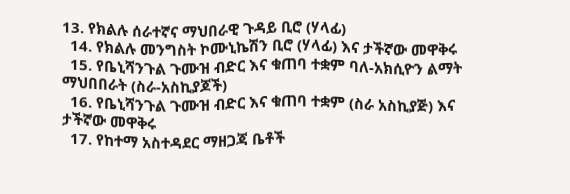13. የክልሉ ሰራተኛና ማህበራዊ ጉዳይ ቢሮ (ሃላፊ)
  14. የክልሉ መንግስት ኮሙኒኬሽን ቢሮ (ሃላፊ) እና ታችኛው መዋቅሩ
  15. የቤኒሻንጉል ጉሙዝ ብድር እና ቁጠባ ተቋም ባለ-አክሲዮን ልማት ማህበበራት (ስራ-አስኪያጆች)
  16. የቤኒሻንጉል ጉሙዝ ብድር እና ቁጠባ ተቋም (ስራ አስኪያጅ) እና ታችኛው መዋቅሩ
  17. የከተማ አስተዳደር ማዘጋጃ ቤቶች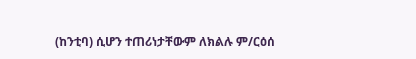(ከንቲባ) ሲሆን ተጠሪነታቸውም ለክልሉ ም/ርዕሰ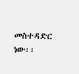መስተዳድር ነው፡፡